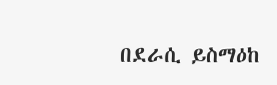በደራሲ ይስማዕከ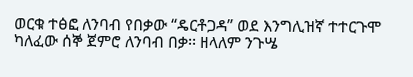ወርቁ ተፅፎ ለንባብ የበቃው “ዴርቶጋዳ” ወደ እንግሊዝኛ ተተርጉሞ ካለፈው ሰኞ ጀምሮ ለንባብ በቃ፡፡ ዘላለም ንጉሤ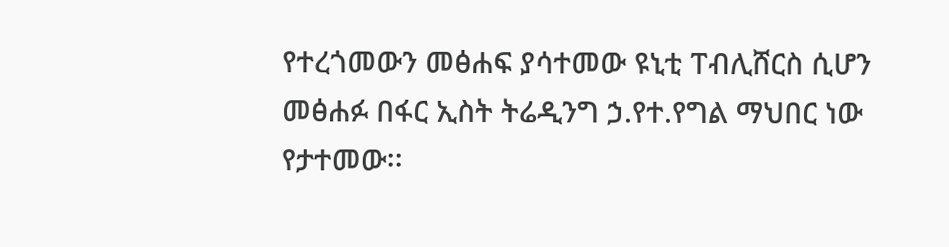የተረጎመውን መፅሐፍ ያሳተመው ዩኒቲ ፐብሊሸርስ ሲሆን መፅሐፉ በፋር ኢስት ትሬዲንግ ኃ.የተ.የግል ማህበር ነው የታተመው፡፡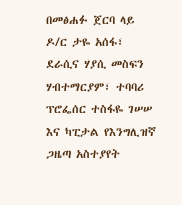በመፅሐፉ ጀርባ ላይ ዶ/ር ታዬ አሰፋ፣ ደራሲና ሃያሲ መስፍን ሃብተማርያም፣ ተባባሪ ፕሮፌሰር ተስፋዬ ገሠሠ እና ካፒታል የእንግሊዝኛ ጋዜጣ አስተያየት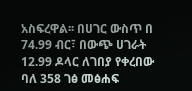አስፍረዋል፡፡ በሀገር ውስጥ በ 74.99 ብር፣ በውጭ ሀገራት 12.99 ዶላር ለገበያ የቀረበው ባለ 358 ገፅ መፅሐፍ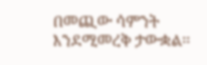በመጪው ሳምንት እንደሚመረቅ ታውቋል፡፡